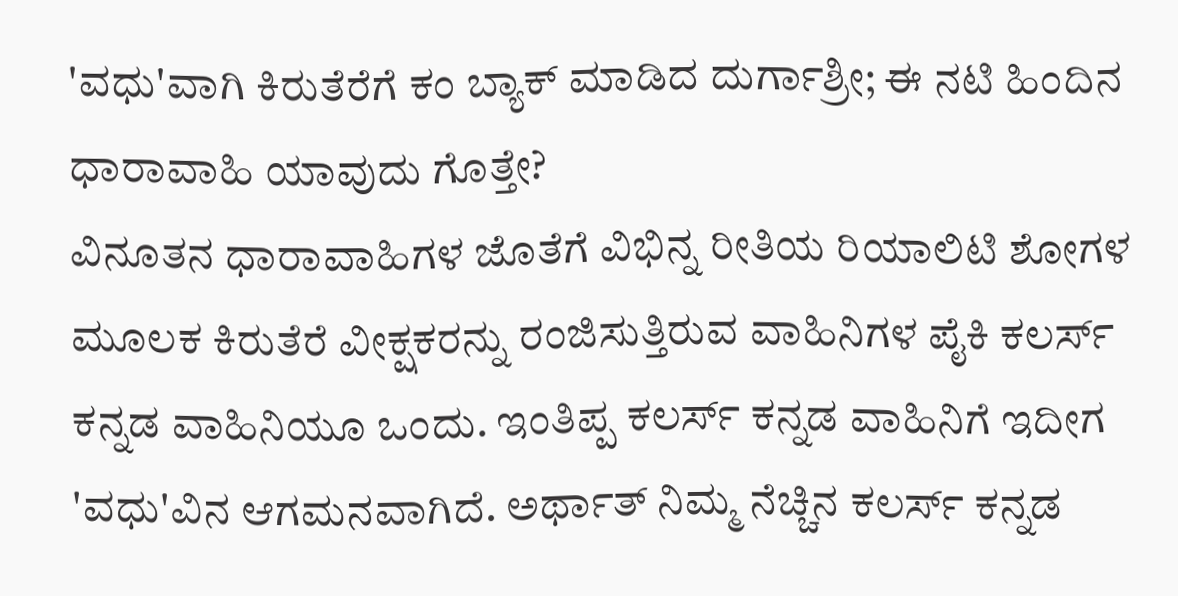'ವಧು'ವಾಗಿ ಕಿರುತೆರೆಗೆ ಕಂ ಬ್ಯಾಕ್ ಮಾಡಿದ ದುರ್ಗಾಶ್ರೀ; ಈ ನಟಿ ಹಿಂದಿನ ಧಾರಾವಾಹಿ ಯಾವುದು ಗೊತ್ತೇ?
ವಿನೂತನ ಧಾರಾವಾಹಿಗಳ ಜೊತೆಗೆ ವಿಭಿನ್ನ ರೀತಿಯ ರಿಯಾಲಿಟಿ ಶೋಗಳ ಮೂಲಕ ಕಿರುತೆರೆ ವೀಕ್ಷಕರನ್ನು ರಂಜಿಸುತ್ತಿರುವ ವಾಹಿನಿಗಳ ಪೈಕಿ ಕಲರ್ಸ್ ಕನ್ನಡ ವಾಹಿನಿಯೂ ಒಂದು. ಇಂತಿಪ್ಪ ಕಲರ್ಸ್ ಕನ್ನಡ ವಾಹಿನಿಗೆ ಇದೀಗ 'ವಧು'ವಿನ ಆಗಮನವಾಗಿದೆ. ಅರ್ಥಾತ್ ನಿಮ್ಮ ನೆಚ್ಚಿನ ಕಲರ್ಸ್ ಕನ್ನಡ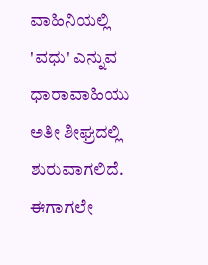ವಾಹಿನಿಯಲ್ಲಿ 'ವಧು' ಎನ್ನುವ ಧಾರಾವಾಹಿಯು ಅತೀ ಶೀಘ್ರದಲ್ಲಿ ಶುರುವಾಗಲಿದೆ.
ಈಗಾಗಲೇ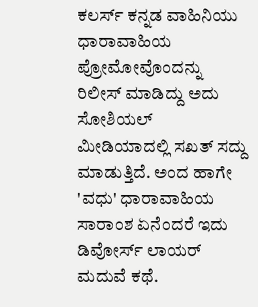ಕಲರ್ಸ್ ಕನ್ನಡ ವಾಹಿನಿಯು ಧಾರಾವಾಹಿಯ ಪ್ರೋಮೋವೊಂದನ್ನು ರಿಲೀಸ್ ಮಾಡಿದ್ದು ಅದು ಸೋಶಿಯಲ್ ಮೀಡಿಯಾದಲ್ಲಿ ಸಖತ್ ಸದ್ದು ಮಾಡುತ್ತಿದೆ. ಅಂದ ಹಾಗೇ 'ವಧು' ಧಾರಾವಾಹಿಯ ಸಾರಾಂಶ ಏನೆಂದರೆ ಇದು ಡಿವೋರ್ಸ್ ಲಾಯರ್ ಮದುವೆ ಕಥೆ.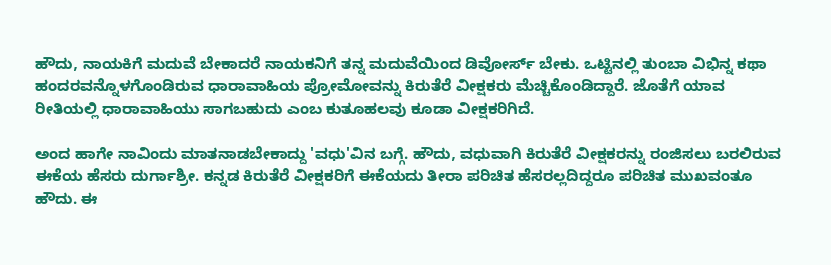ಹೌದು, ನಾಯಕಿಗೆ ಮದುವೆ ಬೇಕಾದರೆ ನಾಯಕನಿಗೆ ತನ್ನ ಮದುವೆಯಿಂದ ಡಿವೋರ್ಸ್ ಬೇಕು. ಒಟ್ಟಿನಲ್ಲಿ ತುಂಬಾ ವಿಭಿನ್ನ ಕಥಾ ಹಂದರವನ್ನೊಳಗೊಂಡಿರುವ ಧಾರಾವಾಹಿಯ ಪ್ರೋಮೋವನ್ನು ಕಿರುತೆರೆ ವೀಕ್ಷಕರು ಮೆಚ್ಚಿಕೊಂಡಿದ್ದಾರೆ. ಜೊತೆಗೆ ಯಾವ ರೀತಿಯಲ್ಲಿ ಧಾರಾವಾಹಿಯು ಸಾಗಬಹುದು ಎಂಬ ಕುತೂಹಲವು ಕೂಡಾ ವೀಕ್ಷಕರಿಗಿದೆ.

ಅಂದ ಹಾಗೇ ನಾವಿಂದು ಮಾತನಾಡಬೇಕಾದ್ದು 'ವಧು'ವಿನ ಬಗ್ಗೆ. ಹೌದು, ವಧುವಾಗಿ ಕಿರುತೆರೆ ವೀಕ್ಷಕರನ್ನು ರಂಜಿಸಲು ಬರಲಿರುವ ಈಕೆಯ ಹೆಸರು ದುರ್ಗಾಶ್ರೀ. ಕನ್ನಡ ಕಿರುತೆರೆ ವೀಕ್ಷಕರಿಗೆ ಈಕೆಯದು ತೀರಾ ಪರಿಚಿತ ಹೆಸರಲ್ಲದಿದ್ದರೂ ಪರಿಚಿತ ಮುಖವಂತೂ ಹೌದು. ಈ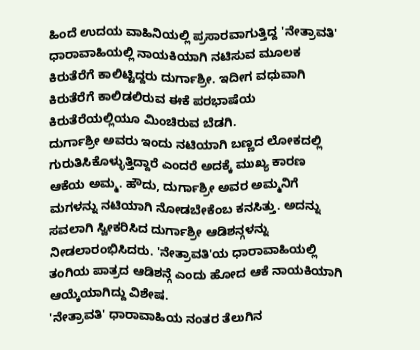ಹಿಂದೆ ಉದಯ ವಾಹಿನಿಯಲ್ಲಿ ಪ್ರಸಾರವಾಗುತ್ತಿದ್ದ 'ನೇತ್ರಾವತಿ' ಧಾರಾವಾಹಿಯಲ್ಲಿ ನಾಯಕಿಯಾಗಿ ನಟಿಸುವ ಮೂಲಕ ಕಿರುತೆರೆಗೆ ಕಾಲಿಟ್ಟಿದ್ದರು ದುರ್ಗಾಶ್ರೀ. ಇದೀಗ ವಧುವಾಗಿ ಕಿರುತೆರೆಗೆ ಕಾಲಿಡಲಿರುವ ಈಕೆ ಪರಭಾಷೆಯ ಕಿರುತೆರೆಯಲ್ಲಿಯೂ ಮಿಂಚಿರುವ ಬೆಡಗಿ.
ದುರ್ಗಾಶ್ರೀ ಅವರು ಇಂದು ನಟಿಯಾಗಿ ಬಣ್ಣದ ಲೋಕದಲ್ಲಿ ಗುರುತಿಸಿಕೊಳ್ಳುತ್ತಿದ್ದಾರೆ ಎಂದರೆ ಅದಕ್ಕೆ ಮುಖ್ಯ ಕಾರಣ ಆಕೆಯ ಅಮ್ಮ. ಹೌದು, ದುರ್ಗಾಶ್ರೀ ಅವರ ಅಮ್ಮನಿಗೆ ಮಗಳನ್ನು ನಟಿಯಾಗಿ ನೋಡಬೇಕೆಂಬ ಕನಸಿತ್ತು. ಅದನ್ನು ಸವಲಾಗಿ ಸ್ವೀಕರಿಸಿದ ದುರ್ಗಾಶ್ರೀ ಆಡಿಶನ್ಗಳನ್ನು ನೀಡಲಾರಂಭಿಸಿದರು. 'ನೇತ್ರಾವತಿ'ಯ ಧಾರಾವಾಹಿಯಲ್ಲಿ ತಂಗಿಯ ಪಾತ್ರದ ಆಡಿಶನ್ಗೆ ಎಂದು ಹೋದ ಆಕೆ ನಾಯಕಿಯಾಗಿ ಆಯ್ಕೆಯಾಗಿದ್ದು ವಿಶೇಷ.
'ನೇತ್ರಾವತಿ' ಧಾರಾವಾಹಿಯ ನಂತರ ತೆಲುಗಿನ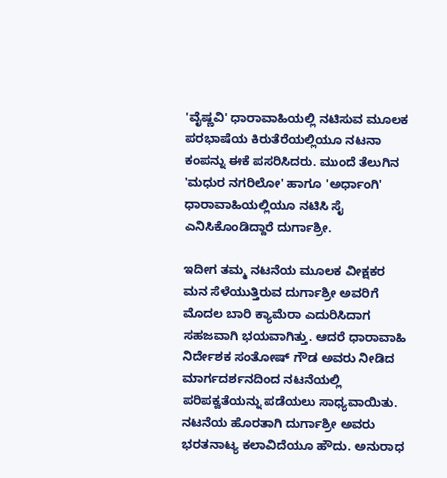'ವೈಷ್ಣವಿ' ಧಾರಾವಾಹಿಯಲ್ಲಿ ನಟಿಸುವ ಮೂಲಕ ಪರಭಾಷೆಯ ಕಿರುತೆರೆಯಲ್ಲಿಯೂ ನಟನಾ ಕಂಪನ್ನು ಈಕೆ ಪಸರಿಸಿದರು. ಮುಂದೆ ತೆಲುಗಿನ 'ಮಧುರ ನಗರಿಲೋ' ಹಾಗೂ 'ಅರ್ಧಾಂಗಿ' ಧಾರಾವಾಹಿಯಲ್ಲಿಯೂ ನಟಿಸಿ ಸೈ ಎನಿಸಿಕೊಂಡಿದ್ದಾರೆ ದುರ್ಗಾಶ್ರೀ.

ಇದೀಗ ತಮ್ಮ ನಟನೆಯ ಮೂಲಕ ವೀಕ್ಷಕರ ಮನ ಸೆಳೆಯುತ್ತಿರುವ ದುರ್ಗಾಶ್ರೀ ಅವರಿಗೆ ಮೊದಲ ಬಾರಿ ಕ್ಯಾಮೆರಾ ಎದುರಿಸಿದಾಗ ಸಹಜವಾಗಿ ಭಯವಾಗಿತ್ತು. ಆದರೆ ಧಾರಾವಾಹಿ ನಿರ್ದೇಶಕ ಸಂತೋಷ್ ಗೌಡ ಅವರು ನೀಡಿದ ಮಾರ್ಗದರ್ಶನದಿಂದ ನಟನೆಯಲ್ಲಿ ಪರಿಪಕ್ವತೆಯನ್ನು ಪಡೆಯಲು ಸಾಧ್ಯವಾಯಿತು.
ನಟನೆಯ ಹೊರತಾಗಿ ದುರ್ಗಾಶ್ರೀ ಅವರು ಭರತನಾಟ್ಯ ಕಲಾವಿದೆಯೂ ಹೌದು. ಅನುರಾಧ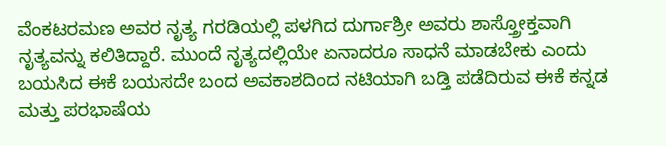ವೆಂಕಟರಮಣ ಅವರ ನೃತ್ಯ ಗರಡಿಯಲ್ಲಿ ಪಳಗಿದ ದುರ್ಗಾಶ್ರೀ ಅವರು ಶಾಸ್ತ್ರೋಕ್ತವಾಗಿ ನೃತ್ಯವನ್ನು ಕಲಿತಿದ್ದಾರೆ. ಮುಂದೆ ನೃತ್ಯದಲ್ಲಿಯೇ ಏನಾದರೂ ಸಾಧನೆ ಮಾಡಬೇಕು ಎಂದು ಬಯಸಿದ ಈಕೆ ಬಯಸದೇ ಬಂದ ಅವಕಾಶದಿಂದ ನಟಿಯಾಗಿ ಬಡ್ತಿ ಪಡೆದಿರುವ ಈಕೆ ಕನ್ನಡ ಮತ್ತು ಪರಭಾಷೆಯ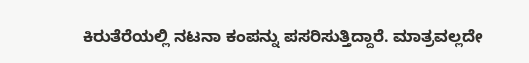ಕಿರುತೆರೆಯಲ್ಲಿ ನಟನಾ ಕಂಪನ್ನು ಪಸರಿಸುತ್ತಿದ್ದಾರೆ. ಮಾತ್ರವಲ್ಲದೇ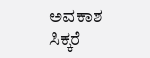ಅವಕಾಶ ಸಿಕ್ಕರೆ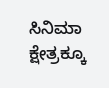ಸಿನಿಮಾ ಕ್ಷೇತ್ರಕ್ಕೂ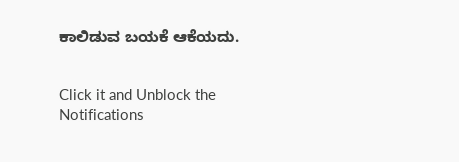ಕಾಲಿಡುವ ಬಯಕೆ ಆಕೆಯದು.


Click it and Unblock the Notifications